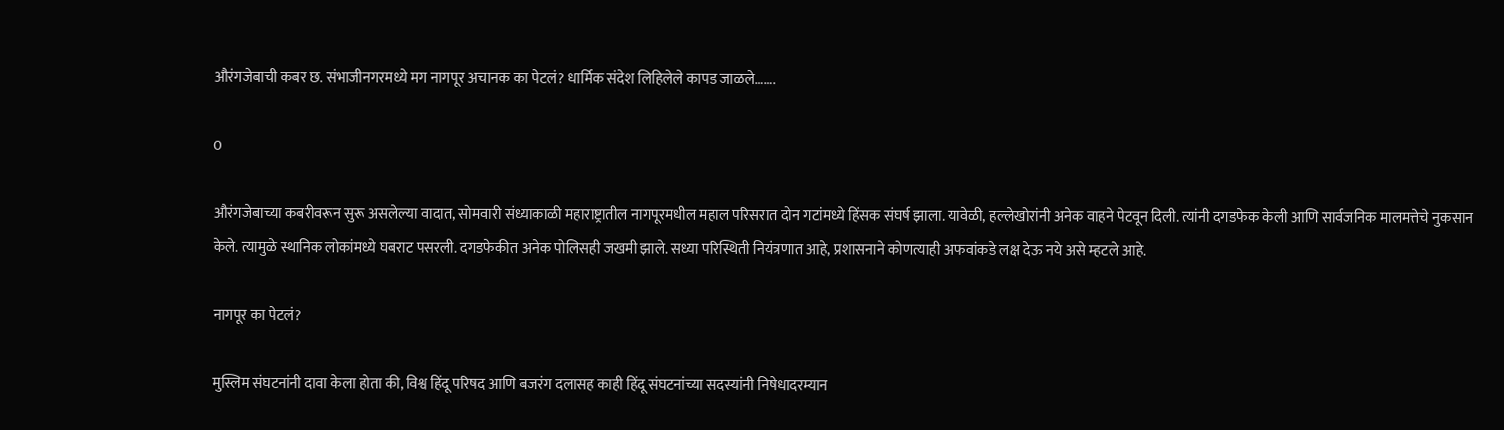औरंगजेबाची कबर छ. संभाजीनगरमध्ये मग नागपूर अचानक का पेटलं? धार्मिक संदेश लिहिलेले कापड जाळले…….

0

औरंगजेबाच्या कबरीवरून सुरू असलेल्या वादात, सोमवारी संध्याकाळी महाराष्ट्रातील नागपूरमधील महाल परिसरात दोन गटांमध्ये हिंसक संघर्ष झाला. यावेळी, हल्लेखोरांनी अनेक वाहने पेटवून दिली. त्यांनी दगडफेक केली आणि सार्वजनिक मालमत्तेचे नुकसान केले. त्यामुळे स्थानिक लोकांमध्ये घबराट पसरली. दगडफेकीत अनेक पोलिसही जखमी झाले. सध्या परिस्थिती नियंत्रणात आहे, प्रशासनाने कोणत्याही अफवांकडे लक्ष देऊ नये असे म्हटले आहे.

नागपूर का पेटलं?

मुस्लिम संघटनांनी दावा केला होता की, विश्व हिंदू परिषद आणि बजरंग दलासह काही हिंदू संघटनांच्या सदस्यांनी निषेधादरम्यान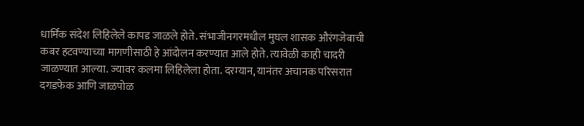धार्मिक संदेश लिहिलेले कापड जाळले होते. संभाजीनगरमधील मुघल शासक औरंगजेबाची कबर हटवण्याच्या मागणीसाठी हे आंदोलन करण्यात आले होते. त्यावेळी काही चादरी जाळण्यात आल्या. ज्यावर कलमा लिहिलेला होता. दरम्यान, यानंतर अचानक परिसरात दगडफेक आणि जाळपोळ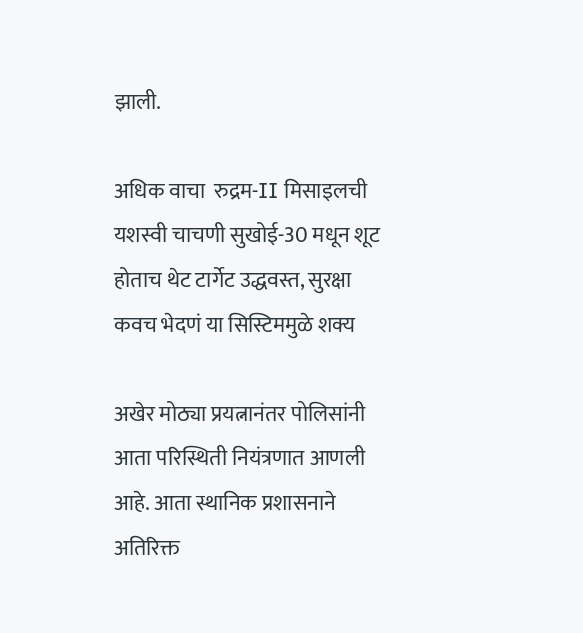झाली.

अधिक वाचा  रुद्रम-II मिसाइलची यशस्वी चाचणी सुखोई-30 मधून शूट होताच थेट टार्गेट उद्धवस्त, सुरक्षा कवच भेदणं या सिस्टिममुळे शक्य

अखेर मोठ्या प्रयत्नानंतर पोलिसांनी आता परिस्थिती नियंत्रणात आणली आहे. आता स्थानिक प्रशासनाने अतिरिक्त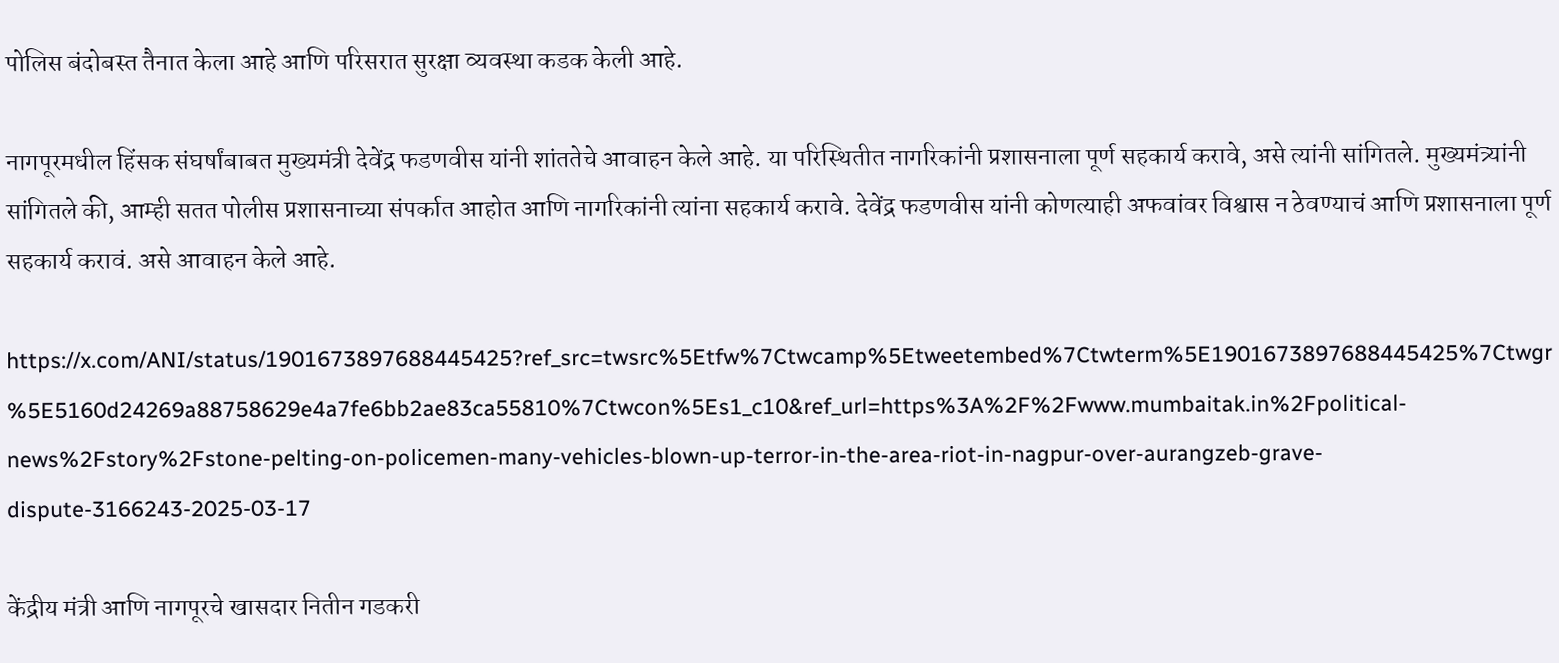पोलिस बंदोबस्त तैनात केला आहे आणि परिसरात सुरक्षा व्यवस्था कडक केली आहे.

नागपूरमधील हिंसक संघर्षांबाबत मुख्यमंत्री देवेंद्र फडणवीस यांनी शांततेचे आवाहन केले आहे. या परिस्थितीत नागरिकांनी प्रशासनाला पूर्ण सहकार्य करावे, असे त्यांनी सांगितले. मुख्यमंत्र्यांनी सांगितले की, आम्ही सतत पोलीस प्रशासनाच्या संपर्कात आहोत आणि नागरिकांनी त्यांना सहकार्य करावे. देवेंद्र फडणवीस यांनी कोणत्याही अफवांवर विश्वास न ठेवण्याचं आणि प्रशासनाला पूर्ण सहकार्य करावं. असे आवाहन केले आहे.

https://x.com/ANI/status/1901673897688445425?ref_src=twsrc%5Etfw%7Ctwcamp%5Etweetembed%7Ctwterm%5E1901673897688445425%7Ctwgr%5E5160d24269a88758629e4a7fe6bb2ae83ca55810%7Ctwcon%5Es1_c10&ref_url=https%3A%2F%2Fwww.mumbaitak.in%2Fpolitical-news%2Fstory%2Fstone-pelting-on-policemen-many-vehicles-blown-up-terror-in-the-area-riot-in-nagpur-over-aurangzeb-grave-dispute-3166243-2025-03-17

केंद्रीय मंत्री आणि नागपूरचे खासदार नितीन गडकरी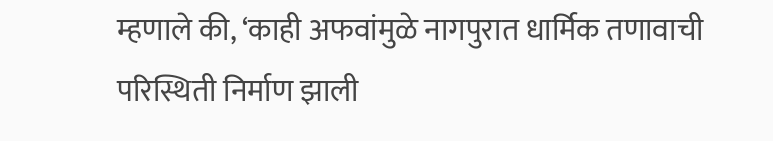म्हणाले की, ‘काही अफवांमुळे नागपुरात धार्मिक तणावाची परिस्थिती निर्माण झाली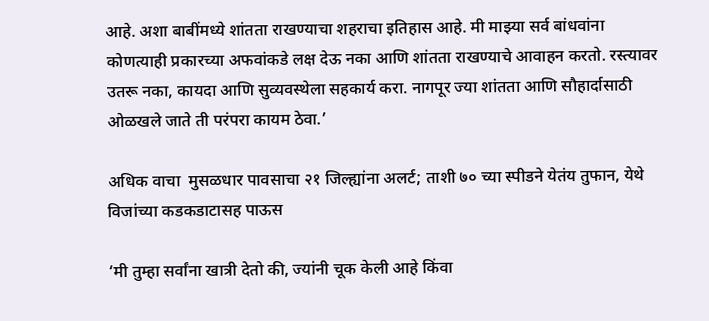आहे. अशा बाबींमध्ये शांतता राखण्याचा शहराचा इतिहास आहे. मी माझ्या सर्व बांधवांना कोणत्याही प्रकारच्या अफवांकडे लक्ष देऊ नका आणि शांतता राखण्याचे आवाहन करतो. रस्त्यावर उतरू नका, कायदा आणि सुव्यवस्थेला सहकार्य करा. नागपूर ज्या शांतता आणि सौहार्दासाठी ओळखले जाते ती परंपरा कायम ठेवा.’

अधिक वाचा  मुसळधार पावसाचा २१ जिल्ह्यांना अलर्ट; ताशी ७० च्या स्पीडने येतंय तुफान, येथे विजांच्या कडकडाटासह पाऊस

‘मी तुम्हा सर्वांना खात्री देतो की, ज्यांनी चूक केली आहे किंवा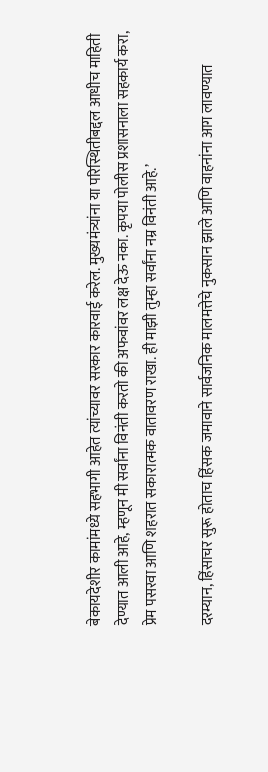बेकायदेशीर कामांमध्ये सहभागी आहेत त्यांच्यावर सरकार कारवाई करेल. मुख्यमंत्र्यांना या परिस्थितीबद्दल आधीच माहिती देण्यात आली आहे, म्हणून मी सर्वांना विनंती करतो की अफवांवर लक्ष देऊ नका. कृपया पोलीस प्रशासनाला सहकार्य करा, प्रेम पसरवा आणि शहरात सकारात्मक वातावरण राखा. ही माझी तुम्हा सर्वांना नम्र विनंती आहे.’

दरम्यान, हिंसाचर सुरू होताच हिंसक जमावाने सार्वजनिक मालमत्तेचे नुकसान झाले आणि वाहनांना आग लावण्यात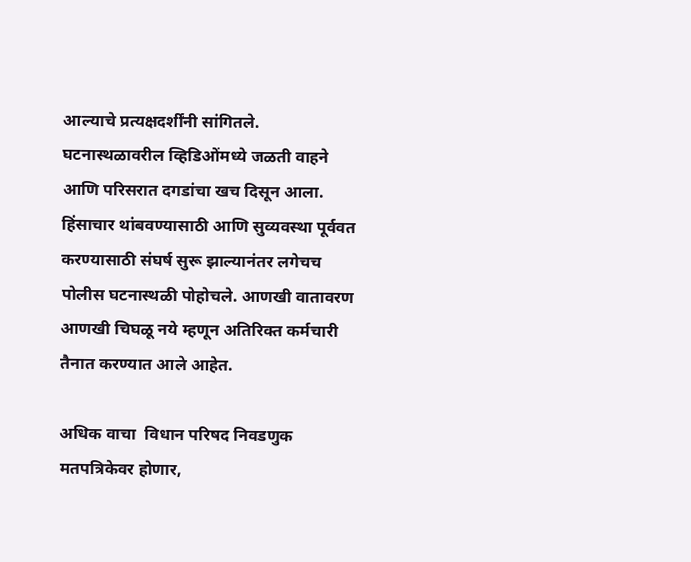आल्याचे प्रत्यक्षदर्शींनी सांगितले. घटनास्थळावरील व्हिडिओंमध्ये जळती वाहने आणि परिसरात दगडांचा खच दिसून आला. हिंसाचार थांबवण्यासाठी आणि सुव्यवस्था पूर्ववत करण्यासाठी संघर्ष सुरू झाल्यानंतर लगेचच पोलीस घटनास्थळी पोहोचले. आणखी वातावरण आणखी चिघळू नये म्हणून अतिरिक्त कर्मचारी तैनात करण्यात आले आहेत.

अधिक वाचा  विधान परिषद निवडणुक मतपत्रिकेवर होणार,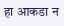हा आकडा न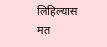लिहिल्यास मत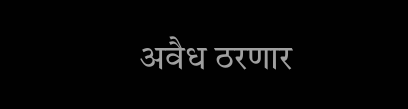अवैध ठरणार